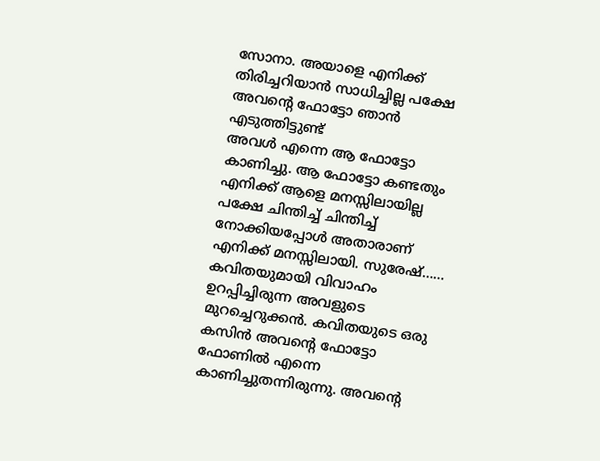സോനാ. അയാളെ എനിക്ക് തിരിച്ചറിയാൻ സാധിച്ചില്ല പക്ഷേ അവന്റെ ഫോട്ടോ ഞാൻ എടുത്തിട്ടുണ്ട്
അവൾ എന്നെ ആ ഫോട്ടോ കാണിച്ചു. ആ ഫോട്ടോ കണ്ടതും എനിക്ക് ആളെ മനസ്സിലായില്ല പക്ഷേ ചിന്തിച്ച് ചിന്തിച്ച് നോക്കിയപ്പോൾ അതാരാണ് എനിക്ക് മനസ്സിലായി. സുരേഷ്…… കവിതയുമായി വിവാഹം ഉറപ്പിച്ചിരുന്ന അവളുടെ മുറച്ചെറുക്കൻ. കവിതയുടെ ഒരു കസിൻ അവന്റെ ഫോട്ടോ ഫോണിൽ എന്നെ കാണിച്ചുതന്നിരുന്നു. അവന്റെ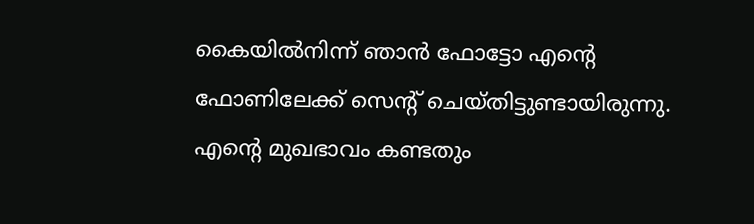കൈയിൽനിന്ന് ഞാൻ ഫോട്ടോ എന്റെ ഫോണിലേക്ക് സെന്റ് ചെയ്തിട്ടുണ്ടായിരുന്നു.
എന്റെ മുഖഭാവം കണ്ടതും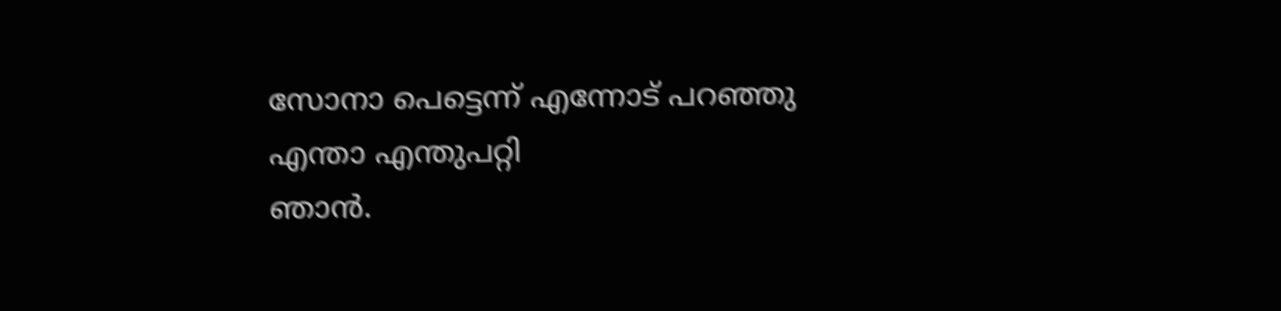സോനാ പെട്ടെന്ന് എന്നോട് പറഞ്ഞു
എന്താ എന്തുപറ്റി
ഞാൻ.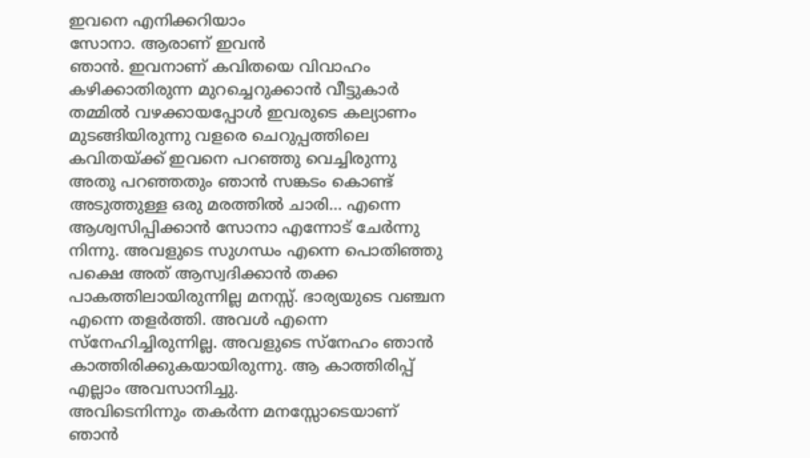ഇവനെ എനിക്കറിയാം
സോനാ. ആരാണ് ഇവൻ
ഞാൻ. ഇവനാണ് കവിതയെ വിവാഹം കഴിക്കാതിരുന്ന മുറച്ചെറുക്കാൻ വീട്ടുകാർ തമ്മിൽ വഴക്കായപ്പോൾ ഇവരുടെ കല്യാണം മുടങ്ങിയിരുന്നു വളരെ ചെറുപ്പത്തിലെ കവിതയ്ക്ക് ഇവനെ പറഞ്ഞു വെച്ചിരുന്നു
അതു പറഞ്ഞതും ഞാൻ സങ്കടം കൊണ്ട് അടുത്തുള്ള ഒരു മരത്തിൽ ചാരി… എന്നെ ആശ്വസിപ്പിക്കാൻ സോനാ എന്നോട് ചേർന്നു നിന്നു. അവളുടെ സുഗന്ധം എന്നെ പൊതിഞ്ഞു പക്ഷെ അത് ആസ്വദിക്കാൻ തക്ക പാകത്തിലായിരുന്നില്ല മനസ്സ്. ഭാര്യയുടെ വഞ്ചന എന്നെ തളർത്തി. അവൾ എന്നെ സ്നേഹിച്ചിരുന്നില്ല. അവളുടെ സ്നേഹം ഞാൻ കാത്തിരിക്കുകയായിരുന്നു. ആ കാത്തിരിപ്പ് എല്ലാം അവസാനിച്ചു.
അവിടെനിന്നും തകർന്ന മനസ്സോടെയാണ് ഞാൻ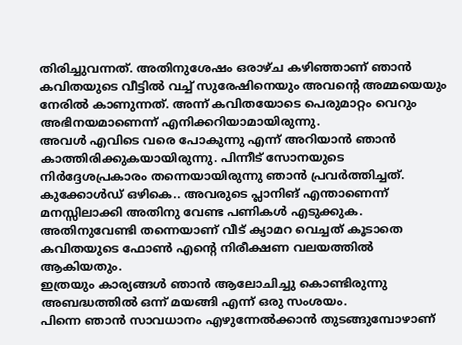തിരിച്ചുവന്നത്. അതിനുശേഷം ഒരാഴ്ച കഴിഞ്ഞാണ് ഞാൻ കവിതയുടെ വീട്ടിൽ വച്ച് സുരേഷിനെയും അവന്റെ അമ്മയെയും നേരിൽ കാണുന്നത്. അന്ന് കവിതയോടെ പെരുമാറ്റം വെറും അഭിനയമാണെന്ന് എനിക്കറിയാമായിരുന്നു.
അവൾ എവിടെ വരെ പോകുന്നു എന്ന് അറിയാൻ ഞാൻ കാത്തിരിക്കുകയായിരുന്നു. പിന്നീട് സോനയുടെ നിർദ്ദേശപ്രകാരം തന്നെയായിരുന്നു ഞാൻ പ്രവർത്തിച്ചത്. കുക്കോൾഡ് ഒഴികെ.. അവരുടെ പ്ലാനിങ് എന്താണെന്ന് മനസ്സിലാക്കി അതിനു വേണ്ട പണികൾ എടുക്കുക.
അതിനുവേണ്ടി തന്നെയാണ് വീട് ക്യാമറ വെച്ചത് കൂടാതെ കവിതയുടെ ഫോൺ എന്റെ നിരീക്ഷണ വലയത്തിൽ ആകിയതും.
ഇത്രയും കാര്യങ്ങൾ ഞാൻ ആലോചിച്ചു കൊണ്ടിരുന്നു അബദ്ധത്തിൽ ഒന്ന് മയങ്ങി എന്ന് ഒരു സംശയം.
പിന്നെ ഞാൻ സാവധാനം എഴുന്നേൽക്കാൻ തുടങ്ങുമ്പോഴാണ്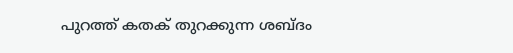പുറത്ത് കതക് തുറക്കുന്ന ശബ്ദം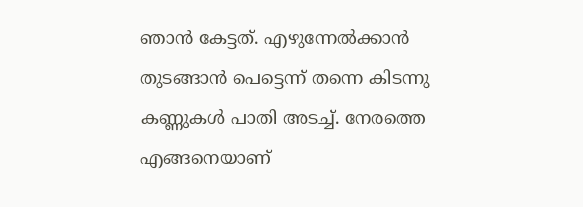ഞാൻ കേട്ടത്. എഴുന്നേൽക്കാൻ തുടങ്ങാൻ പെട്ടെന്ന് തന്നെ കിടന്നു കണ്ണുകൾ പാതി അടച്ച്. നേരത്തെ എങ്ങനെയാണ്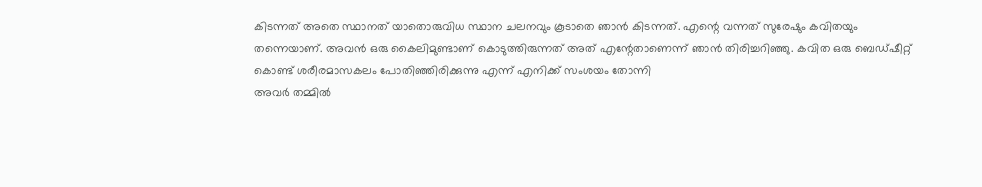കിടന്നത് അതെ സ്ഥാനത് യാതൊരുവിധ സ്ഥാന ചലനവും കൂടാതെ ഞാൻ കിടന്നത്. എന്റെ വന്നത് സുരേഷും കവിതയും തന്നെയാണ്. അവൻ ഒരു കൈലിമുണ്ടാണ് കൊടുത്തിരുന്നത് അത് എന്റേതാണെന്ന് ഞാൻ തിരിച്ചറിഞ്ഞു. കവിത ഒരു ബെഡ്ഷീറ്റ് കൊണ്ട് ശരീരമാസകലം പോതിഞ്ഞിരിക്കുന്നു എന്ന് എനിക്ക് സംശയം തോന്നി
അവർ തമ്മിൽ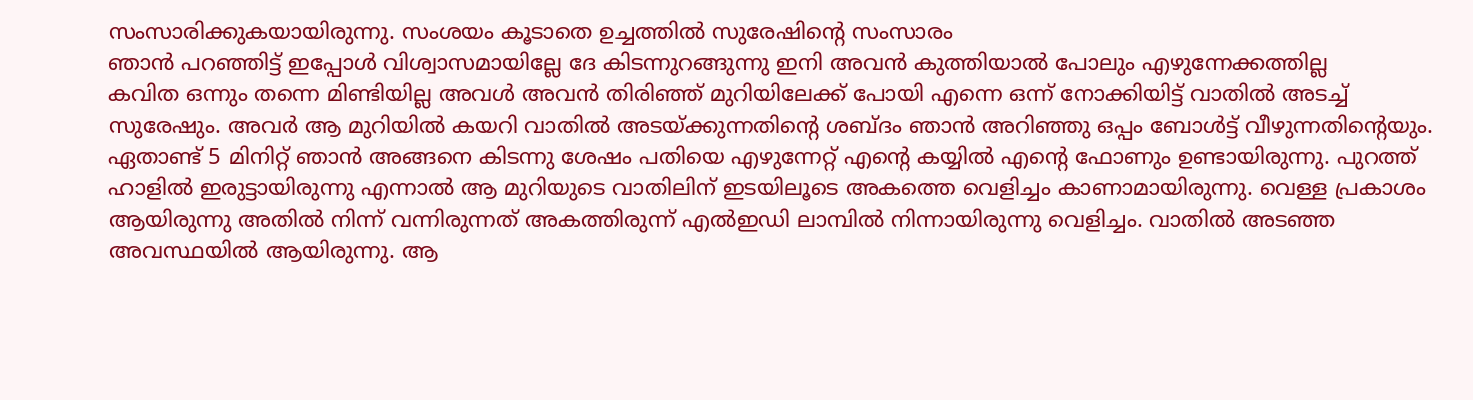സംസാരിക്കുകയായിരുന്നു. സംശയം കൂടാതെ ഉച്ചത്തിൽ സുരേഷിന്റെ സംസാരം
ഞാൻ പറഞ്ഞിട്ട് ഇപ്പോൾ വിശ്വാസമായില്ലേ ദേ കിടന്നുറങ്ങുന്നു ഇനി അവൻ കുത്തിയാൽ പോലും എഴുന്നേക്കത്തില്ല
കവിത ഒന്നും തന്നെ മിണ്ടിയില്ല അവൾ അവൻ തിരിഞ്ഞ് മുറിയിലേക്ക് പോയി എന്നെ ഒന്ന് നോക്കിയിട്ട് വാതിൽ അടച്ച് സുരേഷും. അവർ ആ മുറിയിൽ കയറി വാതിൽ അടയ്ക്കുന്നതിന്റെ ശബ്ദം ഞാൻ അറിഞ്ഞു ഒപ്പം ബോൾട്ട് വീഴുന്നതിന്റെയും. ഏതാണ്ട് 5 മിനിറ്റ് ഞാൻ അങ്ങനെ കിടന്നു ശേഷം പതിയെ എഴുന്നേറ്റ് എന്റെ കയ്യിൽ എന്റെ ഫോണും ഉണ്ടായിരുന്നു. പുറത്ത് ഹാളിൽ ഇരുട്ടായിരുന്നു എന്നാൽ ആ മുറിയുടെ വാതിലിന് ഇടയിലൂടെ അകത്തെ വെളിച്ചം കാണാമായിരുന്നു. വെള്ള പ്രകാശം ആയിരുന്നു അതിൽ നിന്ന് വന്നിരുന്നത് അകത്തിരുന്ന് എൽഇഡി ലാമ്പിൽ നിന്നായിരുന്നു വെളിച്ചം. വാതിൽ അടഞ്ഞ അവസ്ഥയിൽ ആയിരുന്നു. ആ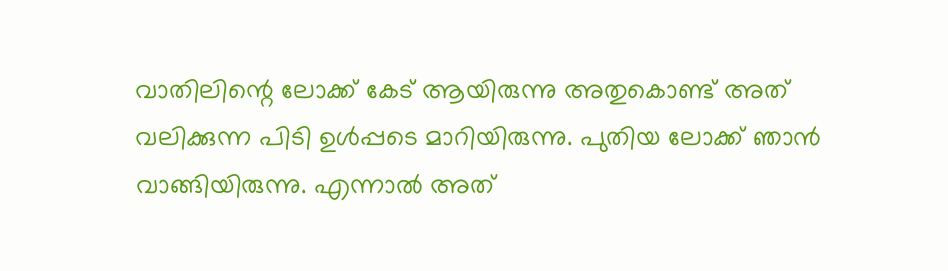വാതിലിന്റെ ലോക്ക് കേട് ആയിരുന്നു അതുകൊണ്ട് അത് വലിക്കുന്ന പിടി ഉൾപ്പടെ മാറിയിരുന്നു. പുതിയ ലോക്ക് ഞാൻ വാങ്ങിയിരുന്നു. എന്നാൽ അത്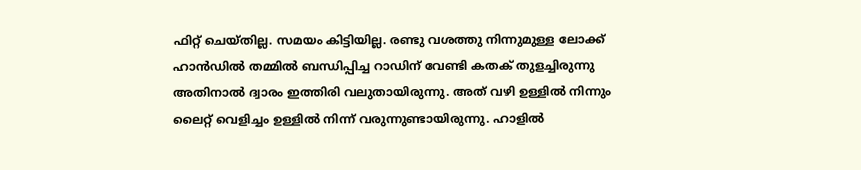ഫിറ്റ് ചെയ്തില്ല. സമയം കിട്ടിയില്ല. രണ്ടു വശത്തു നിന്നുമുള്ള ലോക്ക് ഹാൻഡിൽ തമ്മിൽ ബന്ധിപ്പിച്ച റാഡിന് വേണ്ടി കതക് തുളച്ചിരുന്നു അതിനാൽ ദ്വാരം ഇത്തിരി വലുതായിരുന്നു. അത് വഴി ഉള്ളിൽ നിന്നും ലൈറ്റ് വെളിച്ചം ഉള്ളിൽ നിന്ന് വരുന്നുണ്ടായിരുന്നു. ഹാളിൽ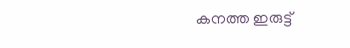കനത്ത ഇരുട്ട്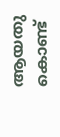ആയതു കൊണ്ട്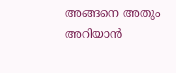അങ്ങനെ അതും അറിയാൻ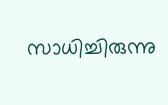സാധിച്ചിരുന്നു